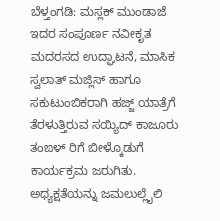ಬೆಳ್ತಂಗಡಿ: ಮಸ್ಲಕ್ ಮುಂಡಾಜೆ ಇದರ ಸಂಪೂರ್ಣ ನವೀಕೃತ ಮದರಸದ ಉದ್ಘಾಟನೆ, ಮಾಸಿಕ ಸ್ವಲಾತ್ ಮಜ್ಲಿಸ್ ಹಾಗೂ ಸಕುಟುಂಬಿಕರಾಗಿ ಹಜ್ಜ್ ಯಾತ್ರೆಗೆ ತೆರಳುತ್ತಿರುವ ಸಯ್ಯಿದ್ ಕಾಜೂರು ತಂಙಳ್ ರಿಗೆ ಬೀಳ್ಕೊಡುಗೆ ಕಾರ್ಯಕ್ರಮ ಜರುಗಿತು.
ಅಧ್ಯಕ್ಷತೆಯನ್ನು ಜಮಲುಲ್ಲೈಲಿ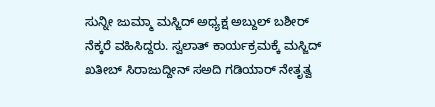ಸುನ್ನೀ ಜುಮ್ಮಾ ಮಸ್ಜಿದ್ ಅಧ್ಯಕ್ಷ ಅಬ್ದುಲ್ ಬಶೀರ್ ನೆಕ್ಕರೆ ವಹಿಸಿದ್ದರು. ಸ್ವಲಾತ್ ಕಾರ್ಯಕ್ರಮಕ್ಕೆ ಮಸ್ಜಿದ್ ಖತೀಬ್ ಸಿರಾಜುದ್ದೀನ್ ಸಅದಿ ಗಡಿಯಾರ್ ನೇತೃತ್ವ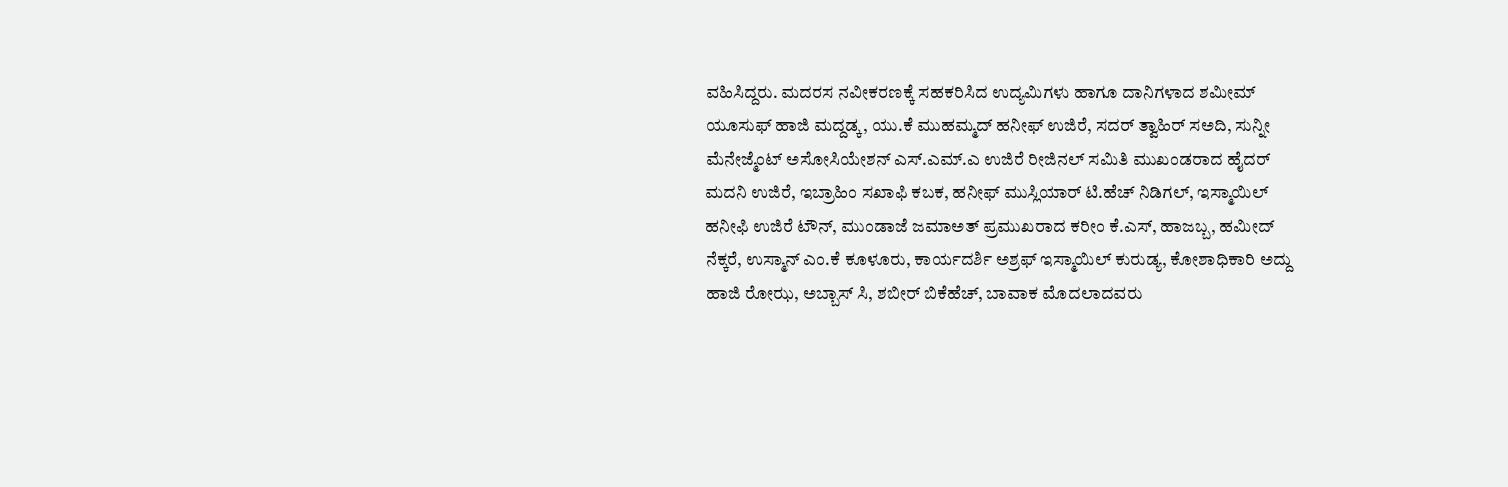ವಹಿಸಿದ್ದರು. ಮದರಸ ನವೀಕರಣಕ್ಕೆ ಸಹಕರಿಸಿದ ಉದ್ಯಮಿಗಳು ಹಾಗೂ ದಾನಿಗಳಾದ ಶಮೀಮ್ ಯೂಸುಫ್ ಹಾಜಿ ಮದ್ದಡ್ಕ, ಯು.ಕೆ ಮುಹಮ್ಮದ್ ಹನೀಫ್ ಉಜಿರೆ, ಸದರ್ ತ್ವಾಹಿರ್ ಸಅದಿ, ಸುನ್ನೀ ಮೆನೇಜ್ಮೆಂಟ್ ಅಸೋಸಿಯೇಶನ್ ಎಸ್.ಎಮ್.ಎ ಉಜಿರೆ ರೀಜಿನಲ್ ಸಮಿತಿ ಮುಖಂಡರಾದ ಹೈದರ್ ಮದನಿ ಉಜಿರೆ, ಇಬ್ರಾಹಿಂ ಸಖಾಫಿ ಕಬಕ, ಹನೀಫ್ ಮುಸ್ಲಿಯಾರ್ ಟಿ.ಹೆಚ್ ನಿಡಿಗಲ್, ಇಸ್ಮಾಯಿಲ್ ಹನೀಫಿ ಉಜಿರೆ ಟೌನ್, ಮುಂಡಾಜೆ ಜಮಾಅತ್ ಪ್ರಮುಖರಾದ ಕರೀಂ ಕೆ.ಎಸ್, ಹಾಜಬ್ಬ, ಹಮೀದ್ ನೆಕ್ಕರೆ, ಉಸ್ಮಾನ್ ಎಂ.ಕೆ ಕೂಳೂರು, ಕಾರ್ಯದರ್ಶಿ ಅಶ್ರಫ್ ಇಸ್ಮಾಯಿಲ್ ಕುರುಡ್ಯ, ಕೋಶಾಧಿಕಾರಿ ಅದ್ದು ಹಾಜಿ ರೋಝ, ಅಬ್ಬಾಸ್ ಸಿ, ಶಬೀರ್ ಬಿಕೆಹೆಚ್, ಬಾವಾಕ ಮೊದಲಾದವರು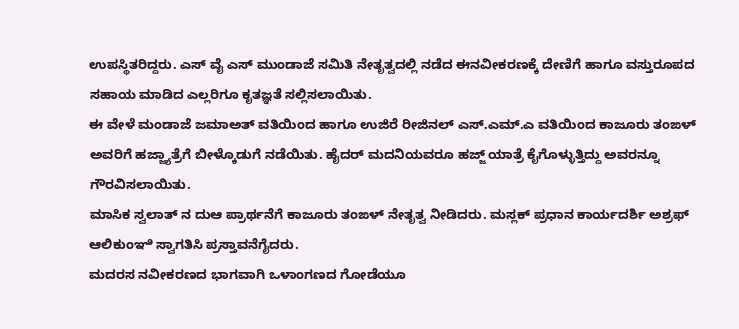ಉಪಸ್ಥಿತರಿದ್ದರು. ಎಸ್ ವೈ ಎಸ್ ಮುಂಡಾಜೆ ಸಮಿತಿ ನೇತೃತ್ವದಲ್ಲಿ ನಡೆದ ಈನವೀಕರಣಕ್ಕೆ ದೇಣಿಗೆ ಹಾಗೂ ವಸ್ತುರೂಪದ ಸಹಾಯ ಮಾಡಿದ ಎಲ್ಲರಿಗೂ ಕೃತಜ್ಞತೆ ಸಲ್ಲಿಸಲಾಯಿತು.
ಈ ವೇಳೆ ಮಂಡಾಜೆ ಜಮಾಅತ್ ವತಿಯಿಂದ ಹಾಗೂ ಉಜಿರೆ ರೀಜಿನಲ್ ಎಸ್.ಎಮ್.ಎ ವತಿಯಿಂದ ಕಾಜೂರು ತಂಙಳ್ ಅವರಿಗೆ ಹಜ್ಜ್ಯಾತ್ರೆಗೆ ಬೀಳ್ಕೊಡುಗೆ ನಡೆಯಿತು. ಹೈದರ್ ಮದನಿಯವರೂ ಹಜ್ಜ್ ಯಾತ್ರೆ ಕೈಗೊಳ್ಳುತ್ತಿದ್ದು ಅವರನ್ನೂ ಗೌರವಿಸಲಾಯಿತು.
ಮಾಸಿಕ ಸ್ವಲಾತ್ ನ ದುಆ ಪ್ರಾರ್ಥನೆಗೆ ಕಾಜೂರು ತಂಙಳ್ ನೇತೃತ್ವ ನೀಡಿದರು. ಮಸ್ಲಕ್ ಪ್ರಧಾನ ಕಾರ್ಯದರ್ಶಿ ಅಶ್ರಫ್ ಆಲಿಕುಂಞಿ ಸ್ವಾಗತಿಸಿ ಪ್ರಸ್ತಾವನೆಗೈದರು.
ಮದರಸ ನವೀಕರಣದ ಭಾಗವಾಗಿ ಒಳಾಂಗಣದ ಗೋಡೆಯೂ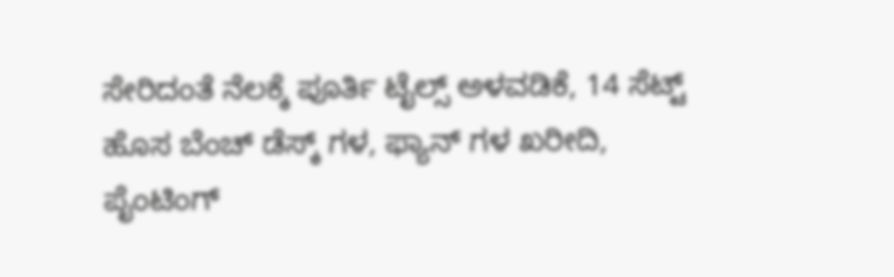ಸೇರಿದಂತೆ ನೆಲಕ್ಕೆ ಪೂರ್ತಿ ಟೈಲ್ಸ್ ಅಳವಡಿಕೆ, 14 ಸೆಟ್ಟ್ ಹೊಸ ಬೆಂಚ್ ಡೆಸ್ಕ್ ಗಳ, ಫ್ಯಾನ್ ಗಳ ಖರೀದಿ, ಪೈಂಟಿಂಗ್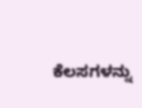ಕೆಲಸಗಳನ್ನು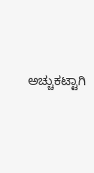ಅಚ್ಚುಕಟ್ಟಾಗಿ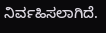ನಿರ್ವಹಿಸಲಾಗಿದೆ.